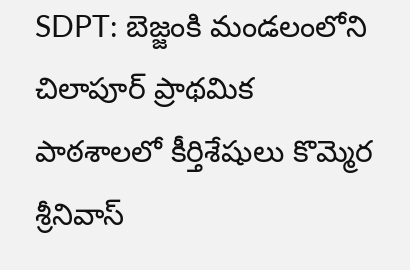SDPT: బెజ్జంకి మండలంలోని చిలాపూర్ ప్రాథమిక పాఠశాలలో కీర్తిశేషులు కొమ్మెర శ్రీనివాస్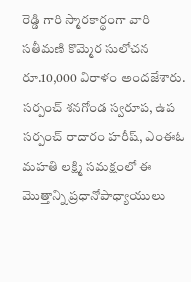రెడ్డి గారి స్మారకార్థంగా వారి సతీమణి కొమ్మెర సులోచన రూ.10,000 విరాళం అందజేశారు. సర్పంచ్ శనగోండ స్వరూప, ఉప సర్పంచ్ రాదారం హరీష్, ఎంఈఓ మహతి లక్ష్మి సమక్షంలో ఈ మొత్తాన్ని ప్రధానోపాధ్యాయులు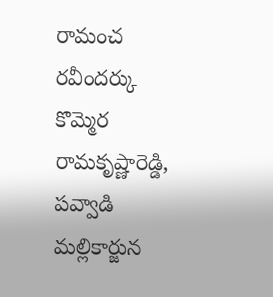రామంచ రవీందర్కు కొమ్మెర రామకృష్ణారెడ్డి, పవ్వాడి మల్లికార్జున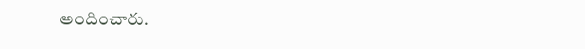అందించారు.